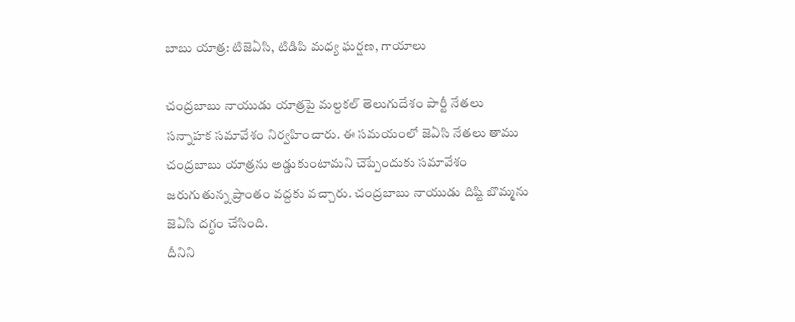బాబు యాత్ర: టిజెఏసి, టిడిపి మధ్య ఘర్షణ, గాయాలు

చంద్రబాబు నాయుడు యాత్రపై మల్దకల్ తెలుగుదేశం పార్టీ నేతలు సన్నాహక సమావేశం నిర్వహించారు. ఈ సమయంలో జెఏసి నేతలు తాము చంద్రబాబు యాత్రను అడ్డుకుంటామని చెప్పేందుకు సమావేశం జరుగుతున్న ప్రాంతం వద్దకు వచ్చారు. చంద్రబాబు నాయుడు దిష్టి బొమ్మను జెఏసి దగ్ధం చేసింది.
దీనిని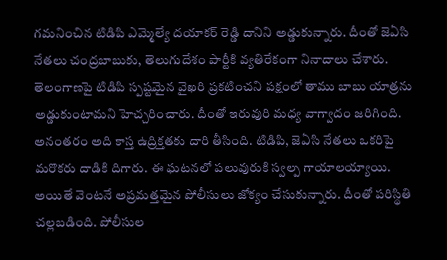గమనించిన టిడిపి ఎమ్మెల్యే దయాకర్ రెడ్డి దానిని అడ్డుకున్నారు. దీంతో జెఏసి నేతలు చంద్రబాబుకు, తెలుగుదేశం పార్టీకి వ్యతిరేకంగా నినాదాలు చేశారు. తెలంగాణపై టిడిపి స్పష్టమైన వైఖరి ప్రకటించని పక్షంలో తాము బాబు యాత్రను అడ్డుకుంటామని హెచ్చరించారు. దీంతో ఇరువురి మధ్య వాగ్వాదం జరిగింది.
అనంతరం అది కాస్త ఉద్రిక్తతకు దారి తీసింది. టిడిపి, జెఏసి నేతలు ఒకరిపై మరొకరు దాడికి దిగారు. ఈ ఘటనలో పలువురుకి స్వల్ప గాయాలయ్యాయి. అయితే వెంటనే అప్రమత్తమైన పోలీసులు జోక్యం చేసుకున్నారు. దీంతో పరిస్థితి చల్లబడింది. పోలీసుల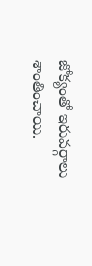జోక్యంతో ఇరువర్గాలు శాంతించాయి.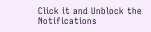Click it and Unblock the Notifications